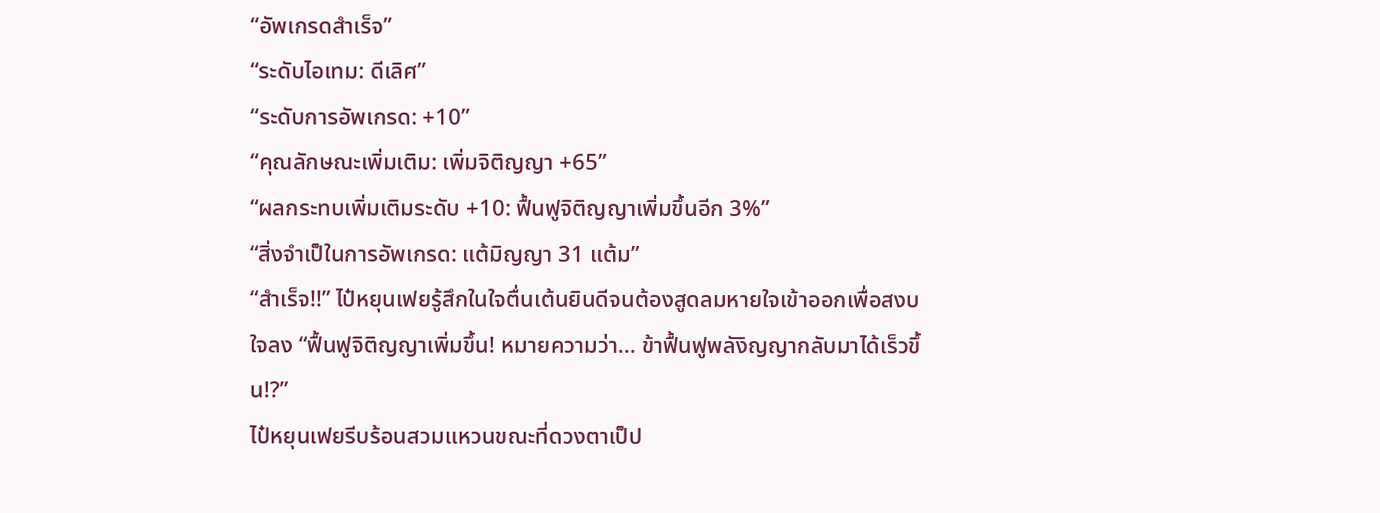“อัพเกรดสำเร็จ”
“ระดับไอเทม: ดีเลิศ”
“ระดับการอัพเกรด: +10”
“คุณลักษณะเพิ่มเติม: เพิ่มจิติญญา +65”
“ผลกระทบเพิ่มเติมระดับ +10: ฟื้นฟูจิติญญาเพิ่มขึ้นอีก 3%”
“สิ่งจำเป็ในการอัพเกรด: แต้มิญญา 31 แต้ม”
“สำเร็จ!!” ไป๋หยุนเฟยรู้สึกในใจตื่นเต้นยินดีจนต้องสูดลมหายใจเข้าออกเพื่อสงบใจลง “ฟื้นฟูจิติญญาเพิ่มขึ้น! หมายความว่า... ข้าฟื้นฟูพลังิญญากลับมาได้เร็วขึ้น!?”
ไป๋หยุนเฟยรีบร้อนสวมแหวนขณะที่ดวงตาเป็ป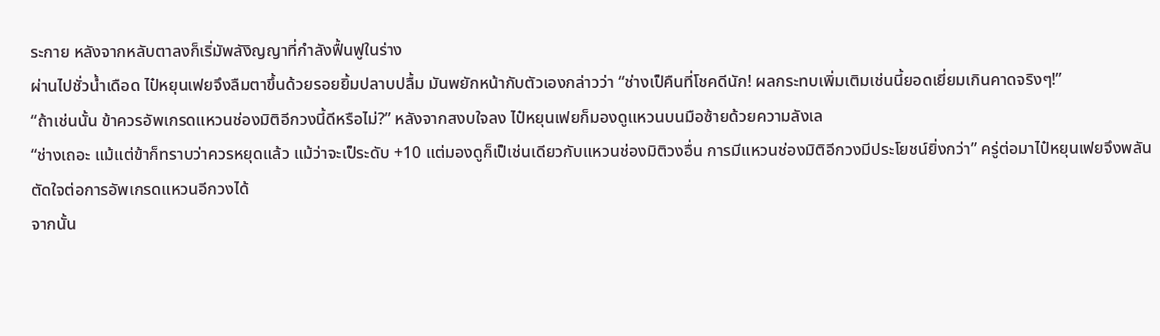ระกาย หลังจากหลับตาลงก็เริ่มัพลังิญญาที่กำลังฟื้นฟูในร่าง
ผ่านไปชั่วน้ำเดือด ไป๋หยุนเฟยจึงลืมตาขึ้นด้วยรอยยิ้มปลาบปลื้ม มันพยักหน้ากับตัวเองกล่าวว่า “ช่างเป็คืนที่โชคดีนัก! ผลกระทบเพิ่มเติมเช่นนี้ยอดเยี่ยมเกินคาดจริงๆ!”
“ถ้าเช่นนั้น ข้าควรอัพเกรดแหวนช่องมิติอีกวงนี้ดีหรือไม่?” หลังจากสงบใจลง ไป๋หยุนเฟยก็มองดูแหวนบนมือซ้ายด้วยความลังเล
“ช่างเถอะ แม้แต่ข้าก็ทราบว่าควรหยุดแล้ว แม้ว่าจะเป็ระดับ +10 แต่มองดูก็เป็เช่นเดียวกับแหวนช่องมิติวงอื่น การมีแหวนช่องมิติอีกวงมีประโยชน์ยิ่งกว่า” ครู่ต่อมาไป๋หยุนเฟยจึงพลันตัดใจต่อการอัพเกรดแหวนอีกวงได้
จากนั้น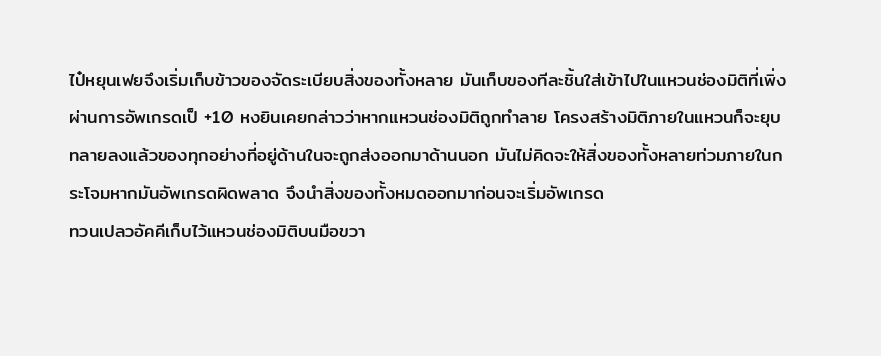ไป๋หยุนเฟยจึงเริ่มเก็บข้าวของจัดระเบียบสิ่งของทั้งหลาย มันเก็บของทีละชิ้นใส่เข้าไปในแหวนช่องมิติที่เพิ่งผ่านการอัพเกรดเป็ +10 หงยินเคยกล่าวว่าหากแหวนช่องมิติถูกทำลาย โครงสร้างมิติภายในแหวนก็จะยุบทลายลงแล้วของทุกอย่างที่อยู่ด้านในจะถูกส่งออกมาด้านนอก มันไม่คิดจะให้สิ่งของทั้งหลายท่วมภายในกระโจมหากมันอัพเกรดผิดพลาด จึงนำสิ่งของทั้งหมดออกมาก่อนจะเริ่มอัพเกรด
ทวนเปลวอัคคีเก็บไว้แหวนช่องมิติบนมือขวา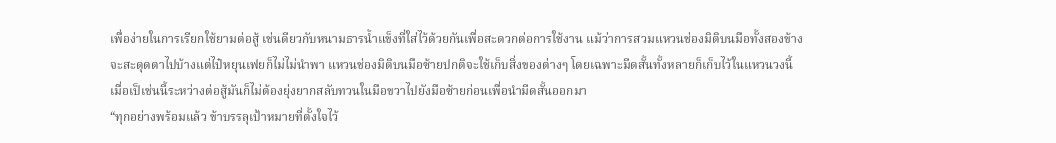เพื่อง่ายในการเรียกใช้ยามต่อสู้ เช่นดียวกับหนามธารน้ำแข็งที่ใส่ไว้ด้วยกันเพื่อสะดวกต่อการใช้งาน แม้ว่าการสวมแหวนช่องมิติบนมือทั้งสองข้างจะสะดุดตาไปบ้างแต่ไป๋หยุนเฟยก็ไม่ไม่นำพา แหวนช่องมิติบนมือซ้ายปกติจะใช้เก็บสิ่งของต่างๆ โดยเฉพาะมีดสั้นทั้งหลายก็เก็บไว้ในแหวนวงนี้ เมื่อเป็เช่นนี้ระหว่างต่อสู้มันก็ไม่ต้องยุ่งยากสลับทวนในมือขวาไปยังมือซ้ายก่อนเพื่อนำมีดสั้นออกมา
“ทุกอย่างพร้อมแล้ว ข้าบรรลุเป้าหมายที่ตั้งใจไว้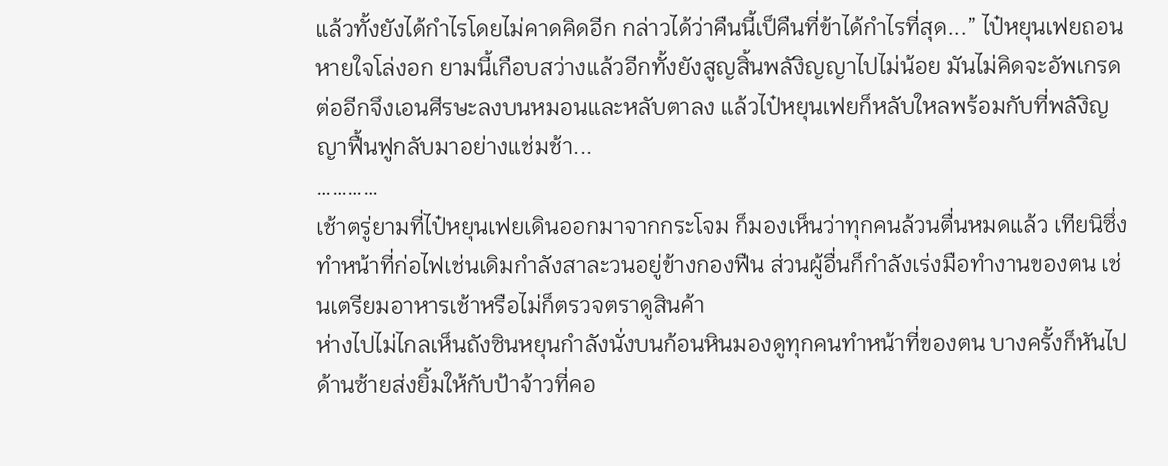แล้วทั้งยังได้กำไรโดยไม่คาดคิดอีก กล่าวได้ว่าคืนนี้เป็คืนที่ข้าได้กำไรที่สุด...” ไป๋หยุนเฟยถอนหายใจโล่งอก ยามนี้เกือบสว่างแล้วอีกทั้งยังสูญสิ้นพลังิญญาไปไม่น้อย มันไม่คิดจะอัพเกรดต่ออีกจึงเอนศีรษะลงบนหมอนและหลับตาลง แล้วไป๋หยุนเฟยก็หลับใหลพร้อมกับที่พลังิญญาฟื้นฟูกลับมาอย่างแช่มช้า...
…………
เช้าตรู่ยามที่ไป๋หยุนเฟยเดินออกมาจากกระโจม ก็มองเห็นว่าทุกคนล้วนตื่นหมดแล้ว เทียนิซึ่งทำหน้าที่ก่อไฟเช่นเดิมกำลังสาละวนอยู่ข้างกองฟืน ส่วนผู้อื่นก็กำลังเร่งมือทำงานของตน เช่นเตรียมอาหารเช้าหรือไม่ก็ตรวจตราดูสินค้า
ห่างไปไม่ไกลเห็นถังซินหยุนกำลังนั่งบนก้อนหินมองดูทุกคนทำหน้าที่ของตน บางครั้งก็หันไปด้านซ้ายส่งยิ้มให้กับป้าจ้าวที่คอ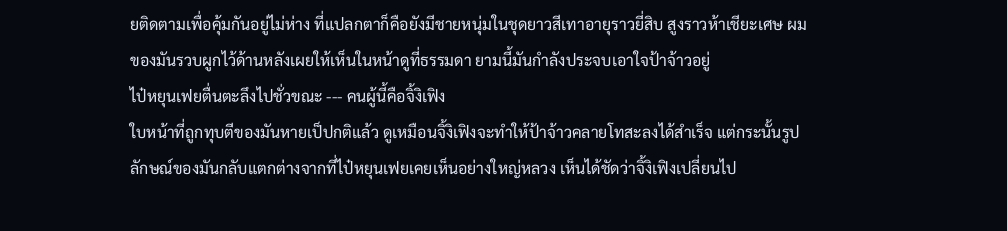ยติดตามเพื่อคุ้มกันอยู่ไม่ห่าง ที่แปลกตาก็คือยังมีชายหนุ่มในชุดยาวสีเทาอายุราวยี่สิบ สูงราวห้าเชียะเศษ ผมของมันรวบผูกไว้ด้านหลังเผยให้เห็นในหน้าดูที่ธรรมดา ยามนี้มันกำลังประจบเอาใจป้าจ้าวอยู่
ไป๋หยุนเฟยตื่นตะลึงไปชั่วขณะ --- คนผู้นี้คือจิ้งิเฟิง
ใบหน้าที่ถูกทุบตีของมันหายเป็ปกติแล้ว ดูเหมือนจิ้งิเฟิงจะทำให้ป้าจ้าวคลายโทสะลงได้สำเร็จ แต่กระนั้นรูปลักษณ์ของมันกลับแตกต่างจากที่ไป๋หยุนเฟยเคยเห็นอย่างใหญ่หลวง เห็นได้ชัดว่าจิ้งิเฟิงเปลี่ยนไป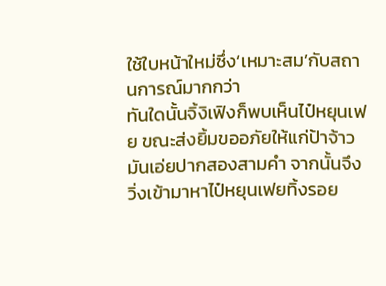ใช้ใบหน้าใหม่ซึ่ง‘เหมาะสม’กับสถานการณ์มากกว่า
ทันใดนั้นจิ้งิเฟิงก็พบเห็นไป๋หยุนเฟย ขณะส่งยิ้มขออภัยให้แก่ป้าจ้าวมันเอ่ยปากสองสามคำ จากนั้นจึงวิ่งเข้ามาหาไป๋หยุนเฟยทิ้งรอย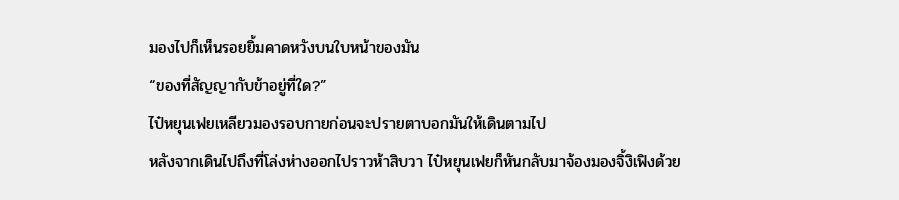มองไปก็เห็นรอยยิ้มคาดหวังบนใบหน้าของมัน
“ของที่สัญญากับข้าอยู่ที่ใด?”
ไป๋หยุนเฟยเหลียวมองรอบกายก่อนจะปรายตาบอกมันให้เดินตามไป
หลังจากเดินไปถึงที่โล่งห่างออกไปราวห้าสิบวา ไป๋หยุนเฟยก็หันกลับมาจ้องมองจิ้งิเฟิงด้วย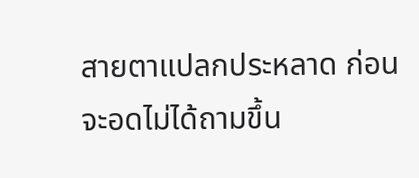สายตาแปลกประหลาด ก่อนจะอดไม่ได้ถามขึ้น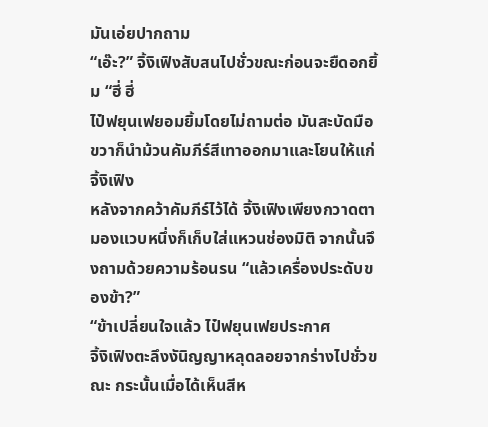มันเอ่ยปากถาม
“เอ๊ะ?” จิ้งิเฟิงสับสนไปชั่วขณะก่อนจะยืดอกยิ้ม “ฮี่ ฮี่
ไป๋ฟยุนเฟยอมยิ้มโดยไม่ถามต่อ มันสะบัดมือขวาก็นำม้วนคัมภีร์สีเทาออกมาและโยนให้แก่จิ้งิเฟิง
หลังจากคว้าคัมภีร์ไว้ได้ จิ้งิเฟิงเพียงกวาดตามองแวบหนึ่งก็เก็บใส่แหวนช่องมิติ จากนั้นจึงถามด้วยความร้อนรน “แล้วเครื่องประดับของข้า?”
“ข้าเปลี่ยนใจแล้ว ไป๋ฟยุนเฟยประกาศ
จิ้งิเฟิงตะลึงงันิญญาหลุดลอยจากร่างไปชั่วขณะ กระนั้นเมื่อได้เห็นสีห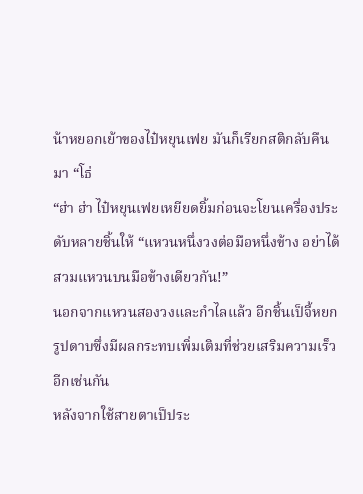น้าหยอกเย้าของไป๋หยุนเฟย มันก็เรียกสติกลับคืนมา “โธ่
“ฮ่า ฮ่า ไป๋หยุนเฟยเหยียดยิ้มก่อนจะโยนเครื่องประดับหลายชิ้นให้ “แหวนหนึ่งวงต่อมือหนึ่งข้าง อย่าได้สวมแหวนบนมือข้างเดียวกัน!”
นอกจากแหวนสองวงและกำไลแล้ว อีกชิ้นเป็จี้หยกรูปดาบซึ่งมีผลกระทบเพิ่มเติมที่ช่วยเสริมความเร็วอีกเช่นกัน
หลังจากใช้สายตาเป็ประ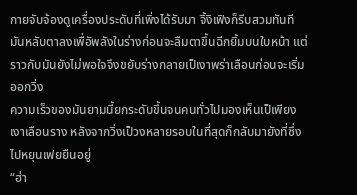กายจับจ้องดูเครื่องประดับที่เพิ่งได้รับมา จิ้งิเฟิงก็รีบสวมทันที มันหลับตาลงเพื่อัพลังในร่างก่อนจะลืมตาขึ้นฉีกยิ้มบนใบหน้า แต่ราวกับมันยังไม่พอใจจึงขยับร่างกลายเป็เงาพร่าเลือนก่อนจะเริ่มออกวิ่ง
ความเร็วของมันยามนี้ยกระดับขึ้นจนคนทั่วไปมองเห็นเป็เพียงเงาเลือนราง หลังจากวิ่งเป็วงหลายรอบในที่สุดก็กลับมายังที่ซึ่งไปหยุนเฟยยืนอยู่
“ฮ่า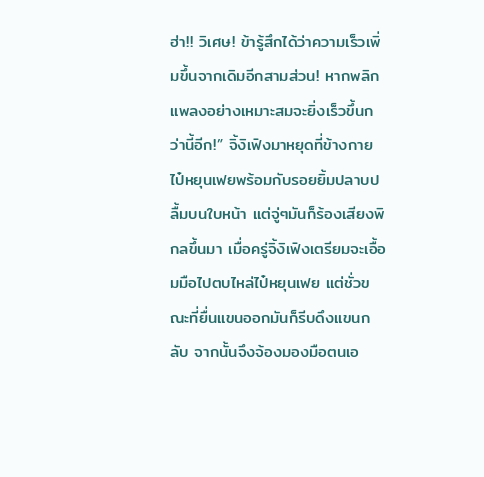ฮ่า!! วิเศษ! ข้ารู้สึกได้ว่าความเร็วเพิ่มขึ้นจากเดิมอีกสามส่วน! หากพลิกแพลงอย่างเหมาะสมจะยิ่งเร็วขึ้นกว่านี้อีก!” จิ้งิเฟิงมาหยุดที่ข้างกายไป๋หยุนเฟยพร้อมกับรอยยิ้มปลาบปลื้มบนใบหน้า แต่จู่ๆมันก็ร้องเสียงพิกลขึ้นมา เมื่อครู่จิ้งิเฟิงเตรียมจะเอื้อมมือไปตบไหล่ไป๋หยุนเฟย แต่ชั่วขณะที่ยื่นแขนออกมันก็รีบดึงแขนกลับ จากนั้นจึงจ้องมองมือตนเอ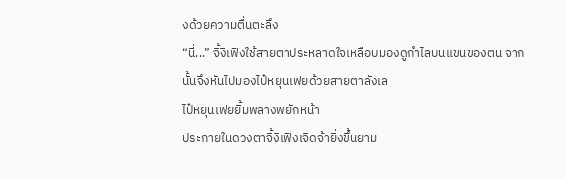งด้วยความตื่นตะลึง
“นี่...” จิ้งิเฟิงใช้สายตาประหลาดใจเหลือบมองดูกำไลบนแขนของตน จากนั้นจึงหันไปมองไป๋หยุนเฟยด้วยสายตาลังเล
ไป๋หยุนเฟยยิ้มพลางพยักหน้า
ประกายในดวงตาจิ้งิเฟิงเจิดจ้ายิ่งขึ้นยาม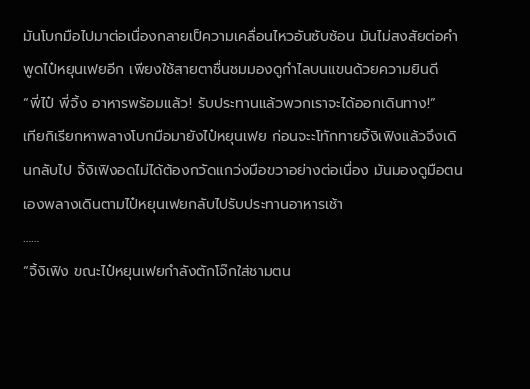มันโบกมือไปมาต่อเนื่องกลายเป็ความเคลื่อนไหวอันซับซ้อน มันไม่สงสัยต่อคำพูดไป๋หยุนเฟยอีก เพียงใช้สายตาชื่นชมมองดูกำไลบนแขนด้วยความยินดี
“พี่ไป๋ พี่จิ้ง อาหารพร้อมแล้ว! รับประทานแล้วพวกเราจะได้ออกเดินทาง!”
เทียกิเรียกหาพลางโบกมือมายังไป๋หยุนเฟย ก่อนจะะโทักทายจิ้งิเฟิงแล้วจึงเดินกลับไป จิ้งิเฟิงอดไม่ได้ต้องกวัดแกว่งมือขวาอย่างต่อเนื่อง มันมองดูมือตนเองพลางเดินตามไป๋หยุนเฟยกลับไปรับประทานอาหารเช้า
……
“จิ้งิเฟิง ขณะไป๋หยุนเฟยกำลังตักโจ๊กใส่ชามตน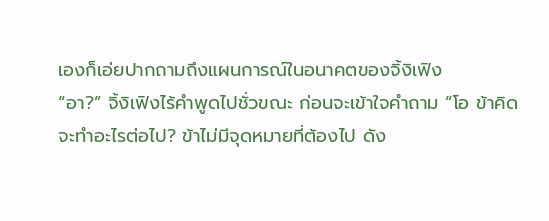เองก็เอ่ยปากถามถึงแผนการณ์ในอนาคตของจิ้งิเฟิง
“อา?” จิ้งิเฟิงไร้คำพูดไปชั่วขณะ ก่อนจะเข้าใจคำถาม “โอ ข้าคิดจะทำอะไรต่อไป? ข้าไม่มีจุดหมายที่ต้องไป ดัง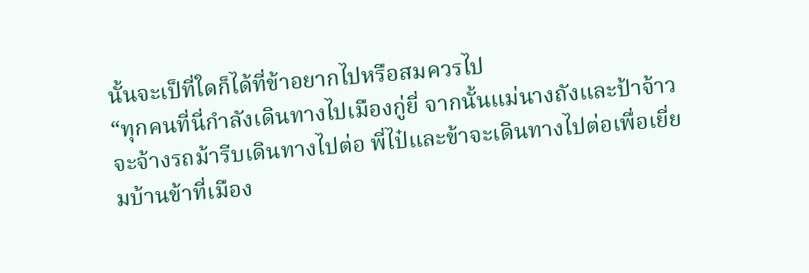นั้นจะเป็ที่ใดก็ได้ที่ข้าอยากไปหรือสมควรไป
“ทุกคนที่นี่กำลังเดินทางไปเมืองกู่ยี่ จากนั้นแม่นางถังและป้าจ้าวจะจ้างรถม้ารีบเดินทางไปต่อ พี่ไป๋และข้าจะเดินทางไปต่อเพื่อเยี่ยมบ้านข้าที่เมือง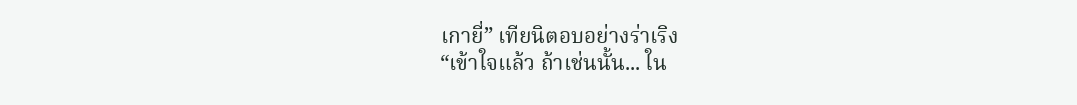เกายี่” เทียนิตอบอย่างร่าเริง
“เข้าใจแล้ว ถ้าเช่นนั้น... ใน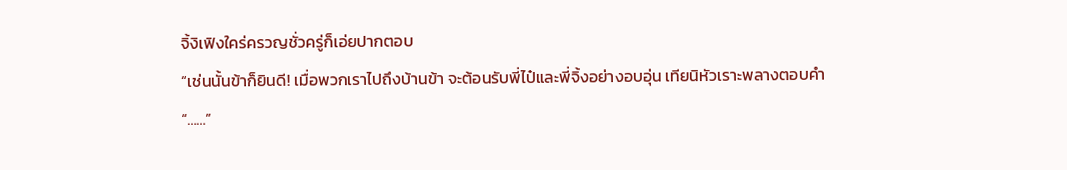จิ้งิเฟิงใคร่ครวญชั่วครู่ก็เอ่ยปากตอบ
“เช่นนั้นข้าก็ยินดี! เมื่อพวกเราไปถึงบ้านข้า จะต้อนรับพี่ไป๋และพี่จิ้งอย่างอบอุ่น เทียนิหัวเราะพลางตอบคำ
“……”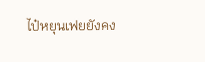ไป๋หยุนเฟยยังคง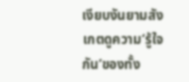เงียบงันยามสังเกตดูความ‘รู้ใจกัน’ของทั้ง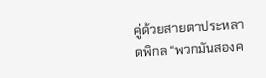คู่ด้วยสายตาประหลาดพิกล “พวกมันสองค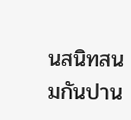นสนิทสนมกันปาน